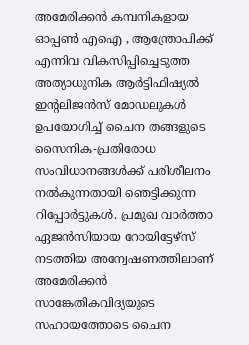അമേരിക്കൻ കമ്പനികളായ ഓപ്പൺ എഐ , ആന്ത്രോപിക്ക് എന്നിവ വികസിപ്പിച്ചെടുത്ത അത്യാധുനിക ആർട്ടിഫിഷ്യൽ ഇന്റലിജൻസ് മോഡലുകൾ ഉപയോഗിച്ച് ചൈന തങ്ങളുടെ സൈനിക-പ്രതിരോധ സംവിധാനങ്ങൾക്ക് പരിശീലനം നൽകുന്നതായി ഞെട്ടിക്കുന്ന റിപ്പോർട്ടുകൾ. പ്രമുഖ വാർത്താ ഏജൻസിയായ റോയിട്ടേഴ്സ് നടത്തിയ അന്വേഷണത്തിലാണ് അമേരിക്കൻ സാങ്കേതികവിദ്യയുടെ സഹായത്തോടെ ചൈന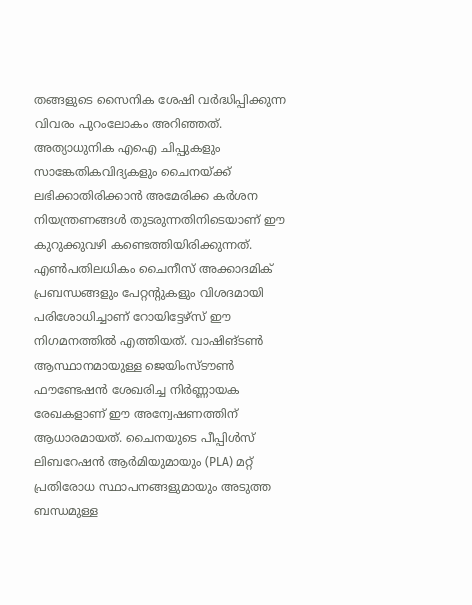തങ്ങളുടെ സൈനിക ശേഷി വർദ്ധിപ്പിക്കുന്ന വിവരം പുറംലോകം അറിഞ്ഞത്. അത്യാധുനിക എഐ ചിപ്പുകളും സാങ്കേതികവിദ്യകളും ചൈനയ്ക്ക് ലഭിക്കാതിരിക്കാൻ അമേരിക്ക കർശന നിയന്ത്രണങ്ങൾ തുടരുന്നതിനിടെയാണ് ഈ കുറുക്കുവഴി കണ്ടെത്തിയിരിക്കുന്നത്.
എൺപതിലധികം ചൈനീസ് അക്കാദമിക് പ്രബന്ധങ്ങളും പേറ്റന്റുകളും വിശദമായി പരിശോധിച്ചാണ് റോയിട്ടേഴ്സ് ഈ നിഗമനത്തിൽ എത്തിയത്. വാഷിങ്ടൺ ആസ്ഥാനമായുള്ള ജെയിംസ്ടൗൺ ഫൗണ്ടേഷൻ ശേഖരിച്ച നിർണ്ണായക രേഖകളാണ് ഈ അന്വേഷണത്തിന് ആധാരമായത്. ചൈനയുടെ പീപ്പിൾസ് ലിബറേഷൻ ആർമിയുമായും (PLA) മറ്റ് പ്രതിരോധ സ്ഥാപനങ്ങളുമായും അടുത്ത ബന്ധമുള്ള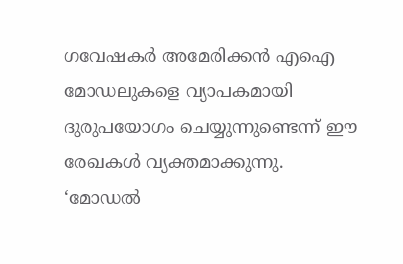ഗവേഷകർ അമേരിക്കൻ എഐ മോഡലുകളെ വ്യാപകമായി ദുരുപയോഗം ചെയ്യുന്നുണ്ടെന്ന് ഈ രേഖകൾ വ്യക്തമാക്കുന്നു.
‘മോഡൽ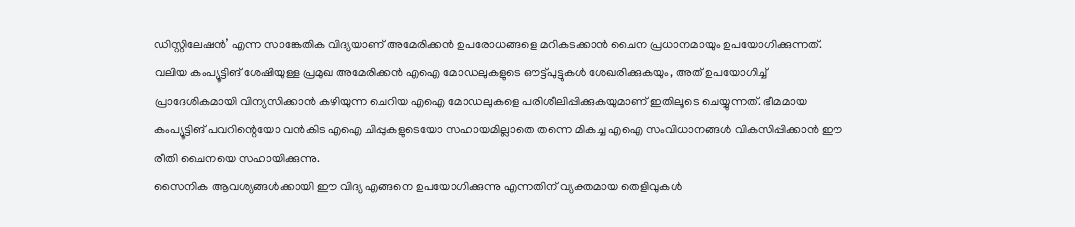ഡിസ്റ്റിലേഷൻ’ എന്ന സാങ്കേതിക വിദ്യയാണ് അമേരിക്കൻ ഉപരോധങ്ങളെ മറികടക്കാൻ ചൈന പ്രധാനമായും ഉപയോഗിക്കുന്നത്. വലിയ കംപ്യൂട്ടിങ് ശേഷിയുള്ള പ്രമുഖ അമേരിക്കൻ എഐ മോഡലുകളുടെ ഔട്ട്പുട്ടുകൾ ശേഖരിക്കുകയും, അത് ഉപയോഗിച്ച് പ്രാദേശികമായി വിന്യസിക്കാൻ കഴിയുന്ന ചെറിയ എഐ മോഡലുകളെ പരിശീലിപ്പിക്കുകയുമാണ് ഇതിലൂടെ ചെയ്യുന്നത്. ഭീമമായ കംപ്യൂട്ടിങ് പവറിന്റെയോ വൻകിട എഐ ചിപ്പുകളുടെയോ സഹായമില്ലാതെ തന്നെ മികച്ച എഐ സംവിധാനങ്ങൾ വികസിപ്പിക്കാൻ ഈ രീതി ചൈനയെ സഹായിക്കുന്നു.
സൈനിക ആവശ്യങ്ങൾക്കായി ഈ വിദ്യ എങ്ങനെ ഉപയോഗിക്കുന്നു എന്നതിന് വ്യക്തമായ തെളിവുകൾ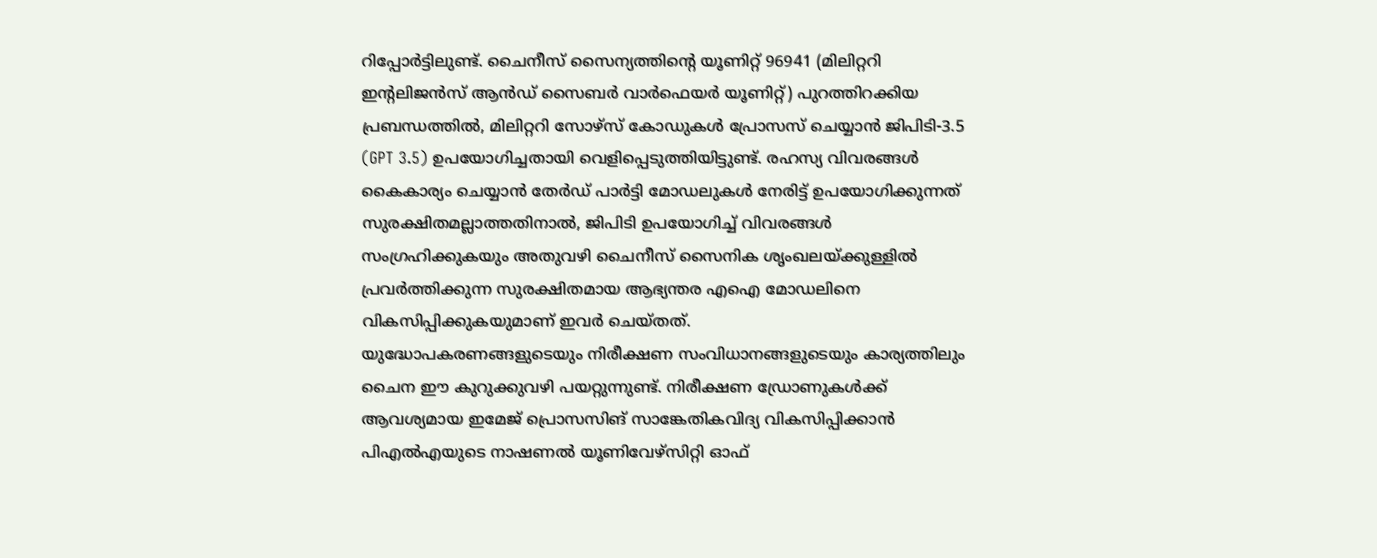റിപ്പോർട്ടിലുണ്ട്. ചൈനീസ് സൈന്യത്തിന്റെ യൂണിറ്റ് 96941 (മിലിറ്ററി ഇന്റലിജൻസ് ആൻഡ് സൈബർ വാർഫെയർ യൂണിറ്റ്) പുറത്തിറക്കിയ പ്രബന്ധത്തിൽ, മിലിറ്ററി സോഴ്സ് കോഡുകൾ പ്രോസസ് ചെയ്യാൻ ജിപിടി-3.5 (GPT 3.5) ഉപയോഗിച്ചതായി വെളിപ്പെടുത്തിയിട്ടുണ്ട്. രഹസ്യ വിവരങ്ങൾ കൈകാര്യം ചെയ്യാൻ തേർഡ് പാർട്ടി മോഡലുകൾ നേരിട്ട് ഉപയോഗിക്കുന്നത് സുരക്ഷിതമല്ലാത്തതിനാൽ, ജിപിടി ഉപയോഗിച്ച് വിവരങ്ങൾ സംഗ്രഹിക്കുകയും അതുവഴി ചൈനീസ് സൈനിക ശൃംഖലയ്ക്കുള്ളിൽ പ്രവർത്തിക്കുന്ന സുരക്ഷിതമായ ആഭ്യന്തര എഐ മോഡലിനെ വികസിപ്പിക്കുകയുമാണ് ഇവർ ചെയ്തത്.
യുദ്ധോപകരണങ്ങളുടെയും നിരീക്ഷണ സംവിധാനങ്ങളുടെയും കാര്യത്തിലും ചൈന ഈ കുറുക്കുവഴി പയറ്റുന്നുണ്ട്. നിരീക്ഷണ ഡ്രോണുകൾക്ക് ആവശ്യമായ ഇമേജ് പ്രൊസസിങ് സാങ്കേതികവിദ്യ വികസിപ്പിക്കാൻ പിഎൽഎയുടെ നാഷണൽ യൂണിവേഴ്സിറ്റി ഓഫ്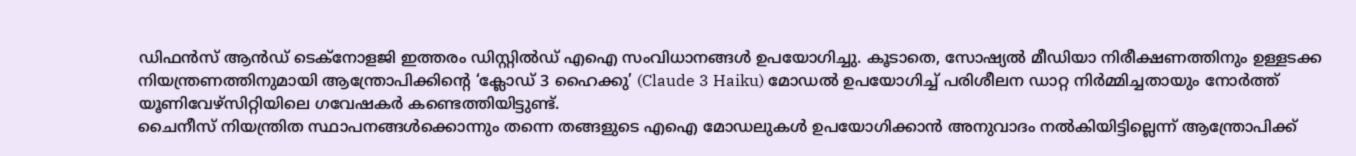ഡിഫൻസ് ആൻഡ് ടെക്നോളജി ഇത്തരം ഡിസ്റ്റിൽഡ് എഐ സംവിധാനങ്ങൾ ഉപയോഗിച്ചു. കൂടാതെ, സോഷ്യൽ മീഡിയാ നിരീക്ഷണത്തിനും ഉള്ളടക്ക നിയന്ത്രണത്തിനുമായി ആന്ത്രോപിക്കിൻ്റെ ‘ക്ലോഡ് 3 ഹൈക്കു’ (Claude 3 Haiku) മോഡൽ ഉപയോഗിച്ച് പരിശീലന ഡാറ്റ നിർമ്മിച്ചതായും നോർത്ത് യൂണിവേഴ്സിറ്റിയിലെ ഗവേഷകർ കണ്ടെത്തിയിട്ടുണ്ട്.
ചൈനീസ് നിയന്ത്രിത സ്ഥാപനങ്ങൾക്കൊന്നും തന്നെ തങ്ങളുടെ എഐ മോഡലുകൾ ഉപയോഗിക്കാൻ അനുവാദം നൽകിയിട്ടില്ലെന്ന് ആന്ത്രോപിക്ക്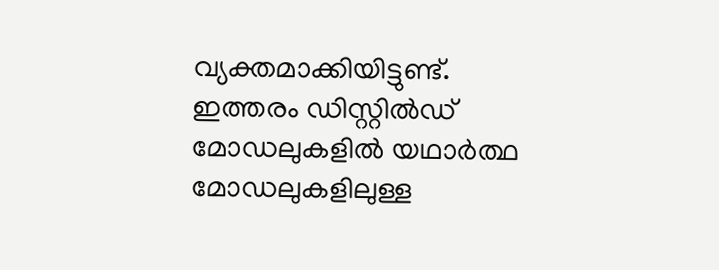വ്യക്തമാക്കിയിട്ടുണ്ട്. ഇത്തരം ഡിസ്റ്റിൽഡ് മോഡലുകളിൽ യഥാർത്ഥ മോഡലുകളിലുള്ള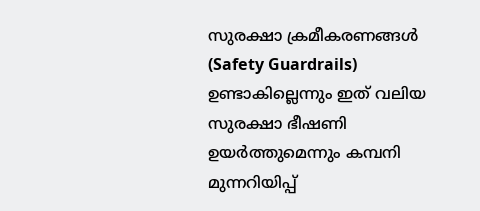സുരക്ഷാ ക്രമീകരണങ്ങൾ (Safety Guardrails) ഉണ്ടാകില്ലെന്നും ഇത് വലിയ സുരക്ഷാ ഭീഷണി ഉയർത്തുമെന്നും കമ്പനി മുന്നറിയിപ്പ്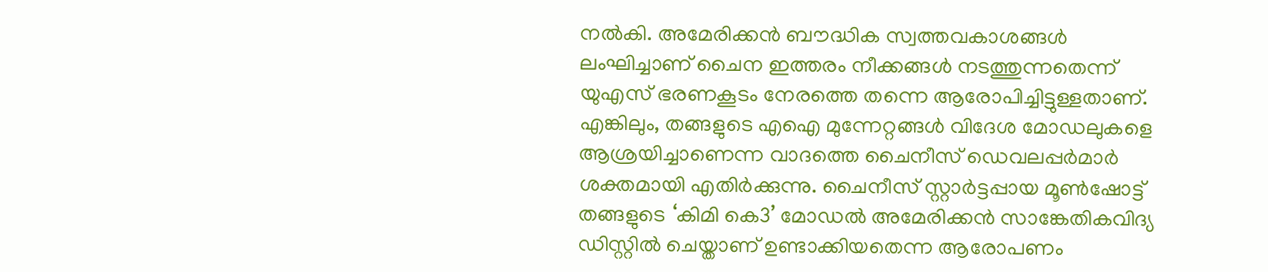നൽകി. അമേരിക്കൻ ബൗദ്ധിക സ്വത്തവകാശങ്ങൾ ലംഘിച്ചാണ് ചൈന ഇത്തരം നീക്കങ്ങൾ നടത്തുന്നതെന്ന് യുഎസ് ഭരണകൂടം നേരത്തെ തന്നെ ആരോപിച്ചിട്ടുള്ളതാണ്.
എങ്കിലും, തങ്ങളുടെ എഐ മുന്നേറ്റങ്ങൾ വിദേശ മോഡലുകളെ ആശ്രയിച്ചാണെന്ന വാദത്തെ ചൈനീസ് ഡെവലപ്പർമാർ ശക്തമായി എതിർക്കുന്നു. ചൈനീസ് സ്റ്റാർട്ടപ്പായ മൂൺഷോട്ട് തങ്ങളുടെ ‘കിമി കെ3’ മോഡൽ അമേരിക്കൻ സാങ്കേതികവിദ്യ ഡിസ്റ്റിൽ ചെയ്താണ് ഉണ്ടാക്കിയതെന്ന ആരോപണം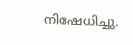നിഷേധിച്ചു.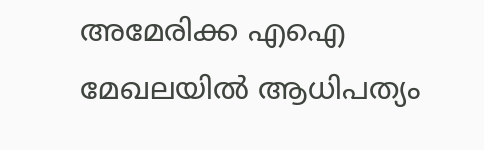അമേരിക്ക എഐ മേഖലയിൽ ആധിപത്യം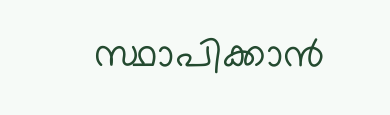സ്ഥാപിക്കാൻ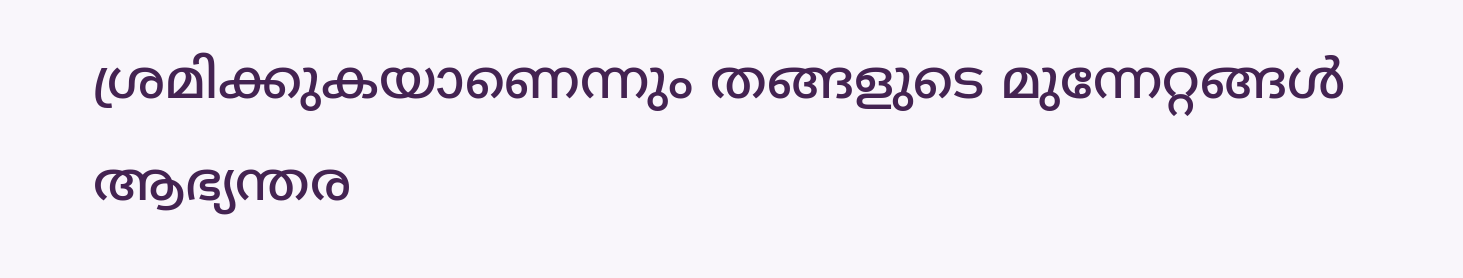ശ്രമിക്കുകയാണെന്നും തങ്ങളുടെ മുന്നേറ്റങ്ങൾ ആഭ്യന്തര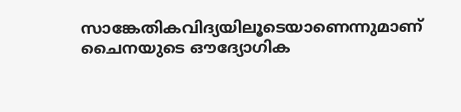സാങ്കേതികവിദ്യയിലൂടെയാണെന്നുമാണ് ചൈനയുടെ ഔദ്യോഗിക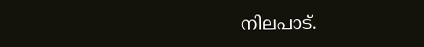നിലപാട്.